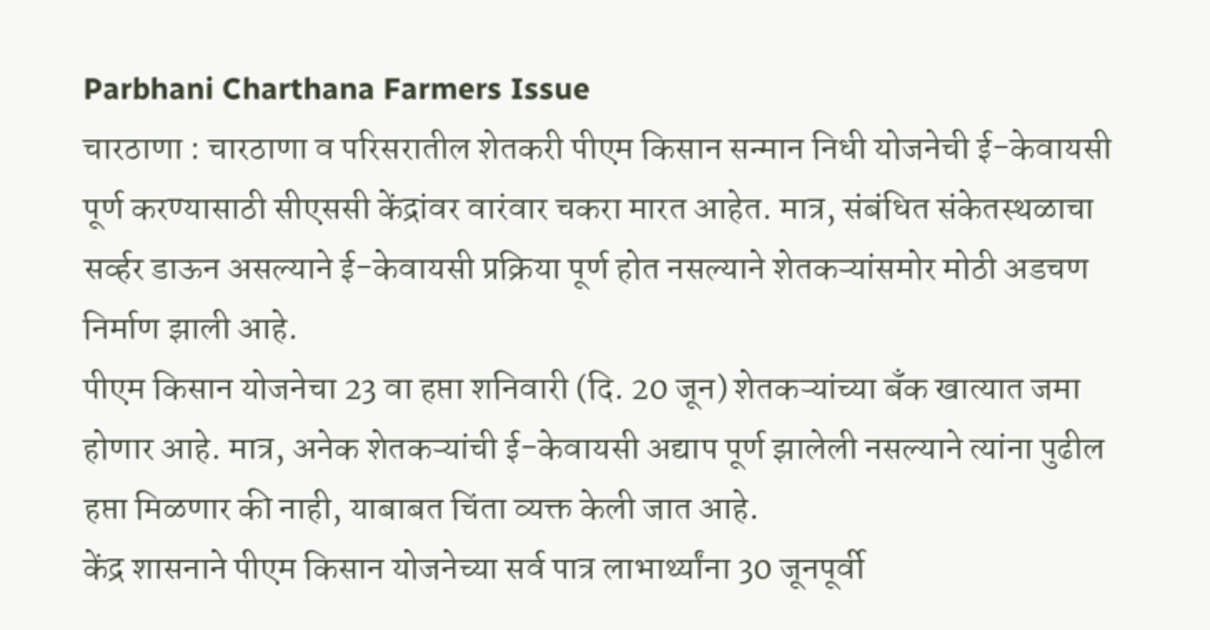Parbhani Charthana Farmers Issue
चारठाणा : चारठाणा व परिसरातील शेतकरी पीएम किसान सन्मान निधी योजनेची ई-केवायसी पूर्ण करण्यासाठी सीएससी केंद्रांवर वारंवार चकरा मारत आहेत. मात्र, संबंधित संकेतस्थळाचा सर्व्हर डाऊन असल्याने ई-केवायसी प्रक्रिया पूर्ण होत नसल्याने शेतकऱ्यांसमोर मोठी अडचण निर्माण झाली आहे.
पीएम किसान योजनेचा 23 वा हप्ता शनिवारी (दि. 20 जून) शेतकऱ्यांच्या बँक खात्यात जमा होणार आहे. मात्र, अनेक शेतकऱ्यांची ई-केवायसी अद्याप पूर्ण झालेली नसल्याने त्यांना पुढील हप्ता मिळणार की नाही, याबाबत चिंता व्यक्त केली जात आहे.
केंद्र शासनाने पीएम किसान योजनेच्या सर्व पात्र लाभार्थ्यांना 30 जूनपूर्वी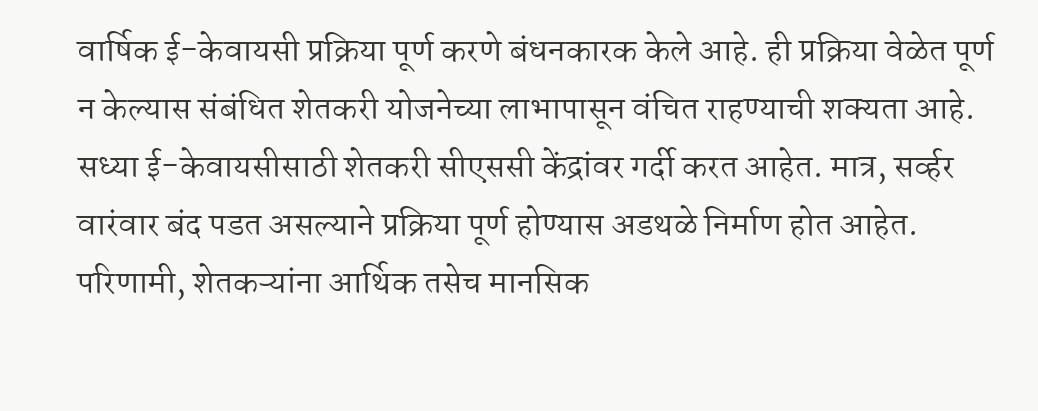वार्षिक ई-केवायसी प्रक्रिया पूर्ण करणे बंधनकारक केले आहे. ही प्रक्रिया वेळेत पूर्ण न केल्यास संबंधित शेतकरी योजनेच्या लाभापासून वंचित राहण्याची शक्यता आहे.
सध्या ई-केवायसीसाठी शेतकरी सीएससी केंद्रांवर गर्दी करत आहेत. मात्र, सर्व्हर वारंवार बंद पडत असल्याने प्रक्रिया पूर्ण होण्यास अडथळे निर्माण होत आहेत. परिणामी, शेतकऱ्यांना आर्थिक तसेच मानसिक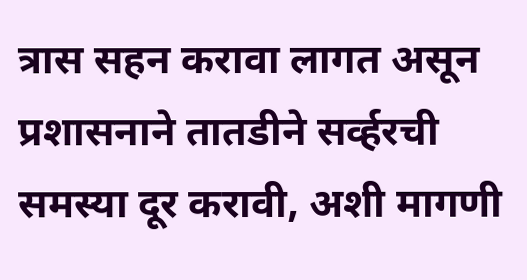त्रास सहन करावा लागत असून प्रशासनाने तातडीने सर्व्हरची समस्या दूर करावी, अशी मागणी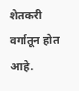शेतकरी वर्गातून होत आहे.